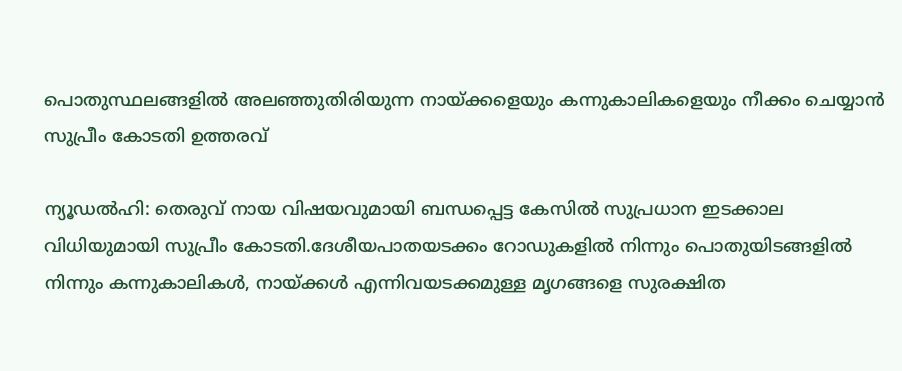പൊതുസ്ഥലങ്ങളില്‍ അലഞ്ഞുതിരിയുന്ന നായ്‌ക്കളെയും കന്നുകാലികളെയും നീക്കം ചെയ്യാൻ സുപ്രീം കോടതി ഉത്തരവ്

ന്യൂഡല്‍ഹി: തെരുവ് നായ വിഷയവുമായി ബന്ധപ്പെട്ട കേസില്‍ സുപ്രധാന ഇടക്കാല വിധിയുമായി സുപ്രീം കോടതി.ദേശീയപാതയടക്കം റോഡുകളില്‍ നിന്നും പൊതുയിടങ്ങളില്‍ നിന്നും കന്നുകാലികള്‍, നായ്‌ക്കള്‍ എന്നിവയടക്കമുള്ള മൃഗങ്ങളെ സുരക്ഷിത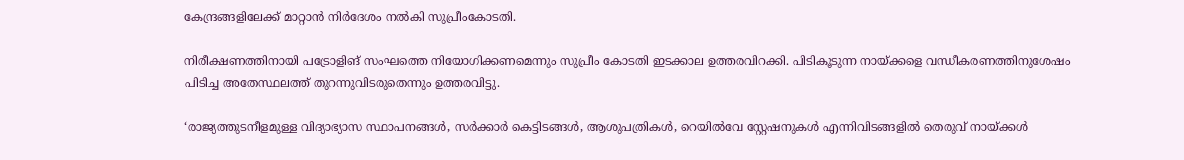കേന്ദ്രങ്ങളിലേക്ക് മാറ്റാൻ നിർദേശം നല്‍കി സുപ്രീംകോടതി.

നിരീക്ഷണത്തിനായി പട്രോളിങ് സംഘത്തെ നിയോഗിക്കണമെന്നും സുപ്രീം കോടതി ഇടക്കാല ഉത്തരവിറക്കി. പിടികൂടുന്ന നായ്‌ക്കളെ വന്ധീകരണത്തിനുശേഷം പിടിച്ച അതേസ്ഥലത്ത് തുറന്നുവിടരുതെന്നും ഉത്തരവിട്ടു.

‘രാജ്യത്തുടനീളമുള്ള വിദ്യാഭ്യാസ സ്ഥാപനങ്ങള്‍, സർക്കാർ കെട്ടിടങ്ങള്‍, ആശുപത്രികള്‍, റെയില്‍വേ സ്റ്റേഷനുകള്‍ എന്നിവിടങ്ങളില്‍ തെരുവ് നായ്‌ക്കള്‍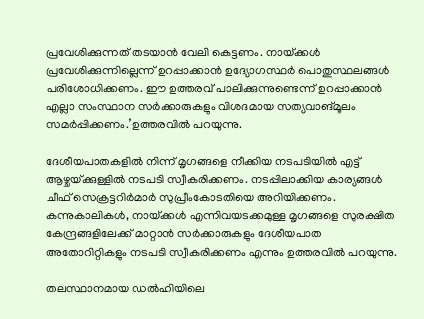പ്രവേശിക്കുന്നത് തടയാൻ വേലി കെട്ടണം. നായ്‌ക്കള്‍ പ്രവേശിക്കുന്നില്ലെന്ന് ഉറപ്പാക്കാൻ ഉദ്യോഗസ്ഥർ പൊതുസ്ഥലങ്ങള്‍ പരിശോധിക്കണം. ഈ ഉത്തരവ് പാലിക്കുന്നുണ്ടെന്ന് ഉറപ്പാക്കാൻ എല്ലാ സംസ്ഥാന സർക്കാരുകളും വിശദമായ സത്യവാങ്മൂലം സമർപ്പിക്കണം.’ഉത്തരവില്‍ പറയുന്നു.

ദേശീയപാതകളില്‍ നിന്ന് മൃഗങ്ങളെ നീക്കിയ നടപടിയില്‍ എട്ട് ആഴ്ചയ്‌ക്കുള്ളില്‍ നടപടി സ്വീകരിക്കണം. നടപ്പിലാക്കിയ കാര്യങ്ങള്‍ ചീഫ് സെക്രട്ടറിർമാർ സുപ്രീംകോടതിയെ അറിയിക്കണം. കന്നുകാലികള്‍, നായ്‌ക്കള്‍ എന്നിവയടക്കമുള്ള മൃഗങ്ങളെ സുരക്ഷിത കേന്ദ്രങ്ങളിലേക്ക് മാറ്റാൻ സർക്കാരുകളും ദേശീയപാത അതോറിറ്റികളും നടപടി സ്വീകരിക്കണം എന്നും ഉത്തരവില്‍ പറയുന്നു.

തലസ്ഥാനമായ ഡല്‍ഹിയിലെ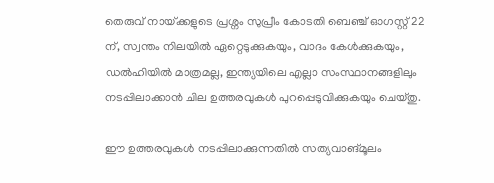തെരുവ് നായ്‌ക്കളുടെ പ്രശ്നം സുപ്രീം കോടതി ബെഞ്ച് ഓഗസ്റ്റ് 22 ന്, സ്വന്തം നിലയില്‍ ഏറ്റെടുക്കുകയും, വാദം കേള്‍ക്കുകയും, ഡല്‍ഹിയില്‍ മാത്രമല്ല, ഇന്ത്യയിലെ എല്ലാ സംസ്ഥാനങ്ങളിലും നടപ്പിലാക്കാൻ ചില ഉത്തരവുകള്‍ പുറപ്പെടുവിക്കുകയും ചെയ്തു.

ഈ ഉത്തരവുകള്‍ നടപ്പിലാക്കുന്നതില്‍ സത്യവാങ്മൂലം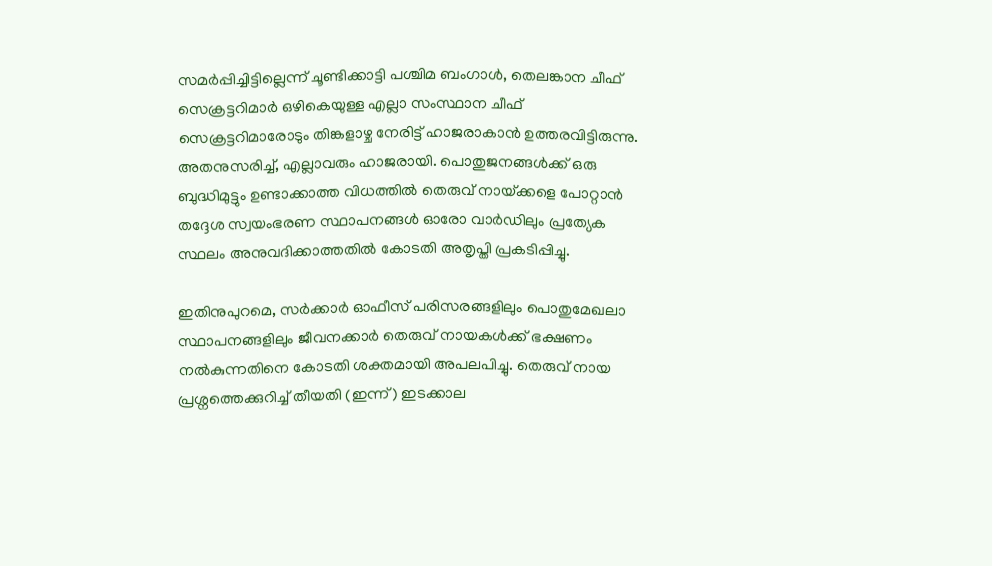സമർപ്പിച്ചിട്ടില്ലെന്ന് ചൂണ്ടിക്കാട്ടി പശ്ചിമ ബംഗാള്‍, തെലങ്കാന ചീഫ് സെക്രട്ടറിമാർ ഒഴികെയുള്ള എല്ലാ സംസ്ഥാന ചീഫ് സെക്രട്ടറിമാരോടും തിങ്കളാഴ്ച നേരിട്ട് ഹാജരാകാൻ ഉത്തരവിട്ടിരുന്നു. അതനുസരിച്ച്‌, എല്ലാവരും ഹാജരായി. പൊതുജനങ്ങള്‍ക്ക് ഒരു ബുദ്ധിമുട്ടും ഉണ്ടാക്കാത്ത വിധത്തില്‍ തെരുവ് നായ്‌ക്കളെ പോറ്റാൻ തദ്ദേശ സ്വയംഭരണ സ്ഥാപനങ്ങള്‍ ഓരോ വാർഡിലും പ്രത്യേക സ്ഥലം അനുവദിക്കാത്തതില്‍ കോടതി അതൃപ്തി പ്രകടിപ്പിച്ചു.

ഇതിനുപുറമെ, സർക്കാർ ഓഫീസ് പരിസരങ്ങളിലും പൊതുമേഖലാ സ്ഥാപനങ്ങളിലും ജീവനക്കാർ തെരുവ് നായകള്‍ക്ക് ഭക്ഷണം നല്‍കുന്നതിനെ കോടതി ശക്തമായി അപലപിച്ചു. തെരുവ് നായ പ്രശ്നത്തെക്കുറിച്ച്‌ തീയതി (ഇന്ന്) ഇടക്കാല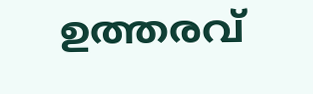ഉത്തരവ്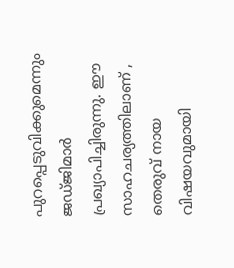പുറപ്പെടുവിക്കുമെന്നും ജഡ്ജിമാർ പ്രഖ്യാപിച്ചിരുന്നു. ഈ സാഹചര്യത്തിലാണ് , തെരുവ് നായ വിഷയവുമായി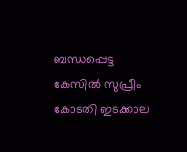ബന്ധപ്പെട്ട കേസില്‍ സുപ്രീം കോടതി ഇടക്കാല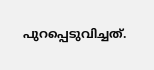പുറപ്പെടുവിച്ചത്.